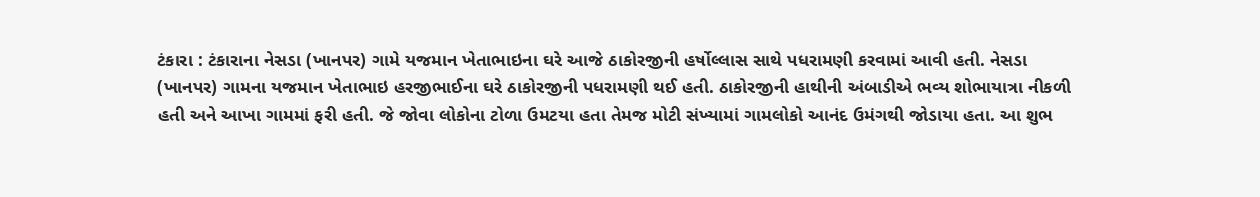ટંકારા : ટંકારાના નેસડા (ખાનપર) ગામે યજમાન ખેતાભાઇના ઘરે આજે ઠાકોરજીની હર્ષોલ્લાસ સાથે પધરામણી કરવામાં આવી હતી. નેસડા (ખાનપર) ગામના યજમાન ખેતાભાઇ હરજીભાઈના ઘરે ઠાકોરજીની પધરામણી થઈ હતી. ઠાકોરજીની હાથીની અંબાડીએ ભવ્ય શોભાયાત્રા નીકળી હતી અને આખા ગામમાં ફરી હતી. જે જોવા લોકોના ટોળા ઉમટયા હતા તેમજ મોટી સંખ્યામાં ગામલોકો આનંદ ઉમંગથી જોડાયા હતા. આ શુભ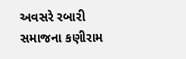અવસરે રબારી સમાજના કણીરામ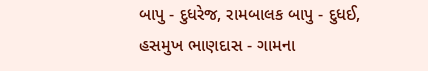બાપુ - દુધરેજ, રામબાલક બાપુ - દુધઈ, હસમુખ ભાણદાસ - ગામના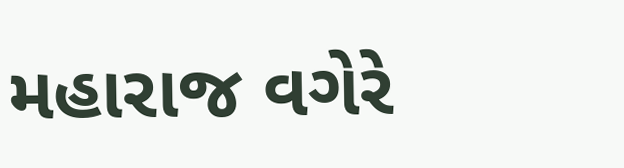મહારાજ વગેરે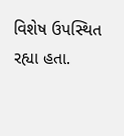વિશેષ ઉપસ્થિત રહ્યા હતા.